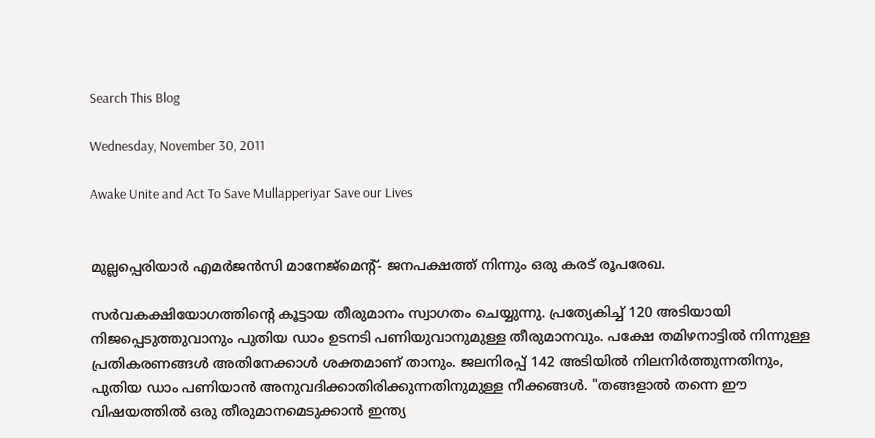Search This Blog

Wednesday, November 30, 2011

Awake Unite and Act To Save Mullapperiyar Save our Lives


മുല്ലപ്പെരിയാർ എമർജൻസി മാനേജ്മെന്റ്- ജനപക്ഷത്ത് നിന്നും ഒരു കരട് രൂപരേഖ.

സർവകക്ഷിയോഗത്തിന്റെ കൂട്ടായ തീരുമാനം സ്വാഗതം ചെയ്യുന്നു. പ്രത്യേകിച്ച് 120 അടിയായി നിജപ്പെടുത്തുവാനും പുതിയ ഡാം ഉടനടി പണിയുവാനുമുള്ള തീരുമാനവും. പക്ഷേ തമിഴനാട്ടിൽ നിന്നുള്ള പ്രതികരണങ്ങൾ അതിനേക്കാൾ ശക്തമാണ് താനും. ജലനിരപ്പ് 142 അടിയിൽ നിലനിർത്തുന്നതിനും, പുതിയ ഡാം പണിയാൻ അനുവദിക്കാതിരിക്കുന്നതിനുമുള്ള നീക്കങ്ങൾ. "തങ്ങളാൽ തന്നെ ഈ വിഷയത്തിൽ ഒരു തീരുമാനമെടുക്കാൻ ഇന്ത്യ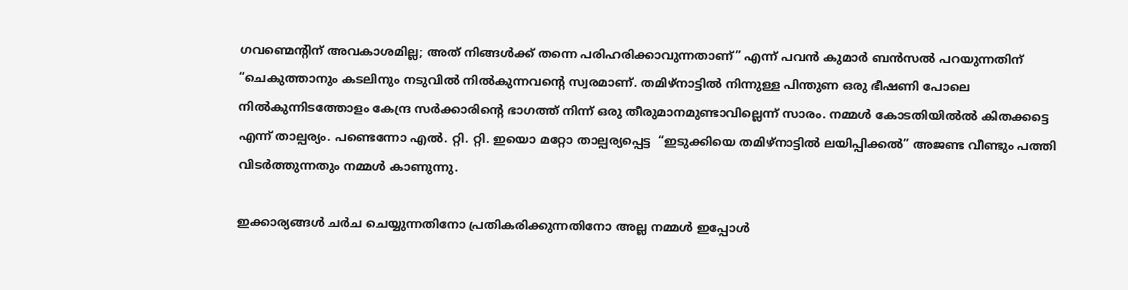ഗവണ്മെന്റിന് അവകാശമില്ല; അത് നിങ്ങൾക്ക് തന്നെ പരിഹരിക്കാവുന്നതാണ്” എന്ന് പവൻ കുമാർ ബൻസൽ പറയുന്നതിന് “ചെകുത്താനും കടലിനും നടുവിൽ നിൽകുന്നവന്റെ സ്വരമാണ്. തമിഴ്നാട്ടിൽ നിന്നുള്ള പിന്തുണ ഒരു ഭീഷണി പോലെ നിൽകുന്നിടത്തോളം കേന്ദ്ര സർക്കാരിന്റെ ഭാഗത്ത് നിന്ന് ഒരു തീരുമാനമുണ്ടാവില്ലെന്ന് സാരം. നമ്മൾ കോടതിയിൽൽ കിതക്കട്ടെ എന്ന് താല്പര്യം. പണ്ടെന്നോ എൽ. റ്റി. റ്റി. ഇയൊ മറ്റോ താല്പര്യപ്പെട്ട  “ഇടുക്കിയെ തമിഴ്നാട്ടിൽ ലയിപ്പിക്കൽ” അജണ്ട വീണ്ടും പത്തി വിടർത്തുന്നതും നമ്മൾ കാണുന്നു.

ഇക്കാര്യങ്ങൾ ചർച ചെയ്യുന്നതിനോ പ്രതികരിക്കുന്നതിനോ അല്ല നമ്മൾ ഇപ്പോൾ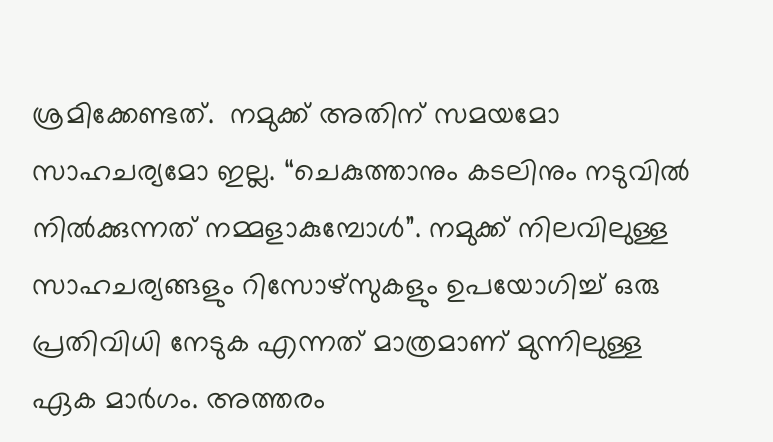ശ്രമിക്കേണ്ടത്.  നമുക്ക് അതിന് സമയമോ സാഹചര്യമോ ഇല്ല. “ചെകുത്താനും കടലിനും നടുവിൽ നിൽക്കുന്നത് നമ്മളാകുമ്പോൾ”. നമുക്ക് നിലവിലുള്ള സാഹചര്യങ്ങളും റിസോഴ്സുകളും ഉപയോഗിച്ച് ഒരു പ്രതിവിധി നേടുക എന്നത് മാത്രമാണ് മുന്നിലുള്ള ഏക മാർഗം. അത്തരം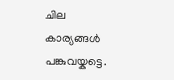ചില കാര്യങ്ങൾ പങ്കുവയ്കട്ടെ.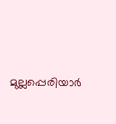മുല്ലപ്പെരിയാർ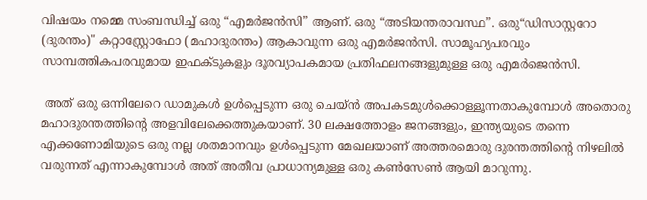വിഷയം നമ്മെ സംബന്ധിച്ച് ഒരു “എമർജൻസി” ആണ്. ഒരു “അടിയന്തരാവസ്ഥ”. ഒരു“ഡിസാസ്റ്ററോ (ദുരന്തം)" കറ്റാസ്റ്റ്രോഫോ (മഹാദുരന്തം) ആകാ‍വുന്ന ഒരു എമർജൻസി. സാമൂഹ്യപരവും സാമ്പത്തികപരവുമായ ഇഫക്ടുകളും ദൂരവ്യാപകമായ പ്രതിഫലനങ്ങളുമുള്ള ഒരു എമർജെൻസി.

 അത് ഒരു ഒന്നിലേറെ ഡാമുകൾ ഉൾപ്പെടുന്ന ഒരു ചെയ്ൻ അപകടമുൾക്കൊള്ളൂന്നതാകുമ്പോൾ അതൊരു മഹാദുരന്തത്തിന്റെ അളവിലേക്കെത്തുകയാണ്. 30 ലക്ഷത്തോളം ജനങ്ങളും, ഇന്ത്യയുടെ തന്നെ എക്കണോമിയുടെ ഒരു നല്ല ശതമാനവും ഉൾപ്പെടുന്ന മേഖലയാണ് അത്തരമൊരു ദുരന്തത്തിന്റെ നിഴലിൽ വരുന്നത് എന്നാകുമ്പോൾ അത് അതീവ പ്രാധാന്യമുള്ള ഒരു കൺസേൺ ആയി മാറുന്നു.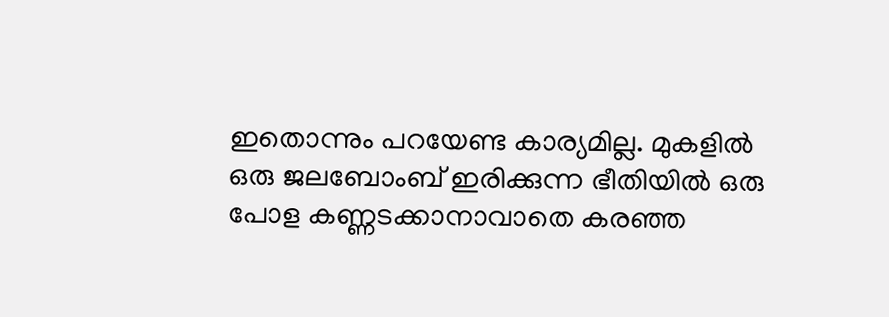ഇതൊന്നും പറയേണ്ട കാര്യമില്ല. മുകളിൽ ഒരു ജലബോംബ് ഇരിക്കുന്ന ഭീതിയിൽ ഒരു പോള കണ്ണടക്കാനാവാതെ കരഞ്ഞ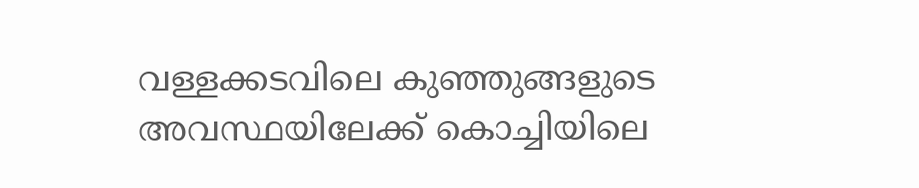വള്ളക്കടവിലെ കുഞ്ഞുങ്ങളുടെ അവസ്ഥയിലേക്ക് കൊച്ചിയിലെ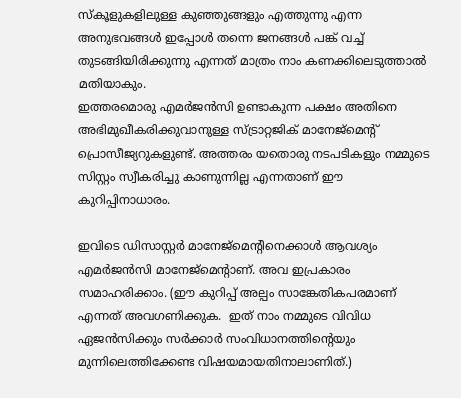സ്കൂളുകളിലുള്ള കുഞ്ഞുങ്ങളും എത്തുന്നു എന്ന അനുഭവങ്ങൾ ഇപ്പോൾ തന്നെ ജനങ്ങൾ പങ്ക് വച്ച് തുടങ്ങിയിരിക്കുന്നു എന്നത് മാത്രം നാം കണക്കിലെടുത്താൽ മതിയാകും.
ഇത്തരമൊരു എമർജൻസി ഉണ്ടാകുന്ന പക്ഷം അതിനെ അഭിമുഖീകരിക്കുവാനുള്ള സ്ട്രാറ്റജിക് മാനേജ്മെന്റ് പ്രൊസീജ്യറുകളുണ്ട്. അത്തരം യതൊരു നടപടികളും നമ്മുടെ സിസ്റ്റം സ്വീകരിച്ചു കാണുന്നില്ല എന്നതാണ് ഈ കുറിപ്പിനാധാരം.

ഇവിടെ ഡിസാസ്റ്റർ മാനേജ്മെന്റിനെക്കാൾ ആവശ്യം എമർജൻസി മാനേജ്മെന്റാണ്. അവ ഇപ്രകാരം സമാഹരിക്കാം. (ഈ കുറിപ്പ് അല്പം സാങ്കേതികപരമാണ് എന്നത് അവഗണിക്കുക.  ഇത് നാം നമ്മുടെ വിവിധ ഏജൻസിക്കും സർക്കാർ സംവിധാനത്തിന്റെയും മുന്നിലെത്തിക്കേണ്ട വിഷയമായതിനാലാണിത്.)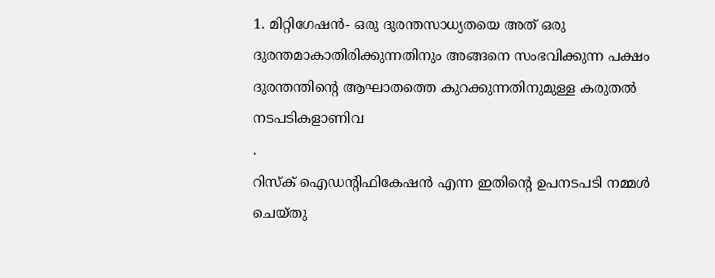1. മിറ്റിഗേഷൻ- ഒരു ദുരന്തസാധ്യതയെ അത് ഒരു ദുരന്തമാകാതിരിക്കുന്നതിനും അങ്ങനെ സംഭവിക്കുന്ന പക്ഷം ദുരന്തന്തിന്റെ ആഘാതത്തെ കുറക്കുന്നതിനുമുള്ള കരുതൽ നടപടികളാണിവ
.
റിസ്ക് ഐഡന്റിഫികേഷൻ എന്ന ഇതിന്റെ ഉപനടപടി നമ്മൾ ചെയ്തു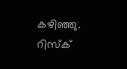കഴിഞ്ഞു. റിസ്ക്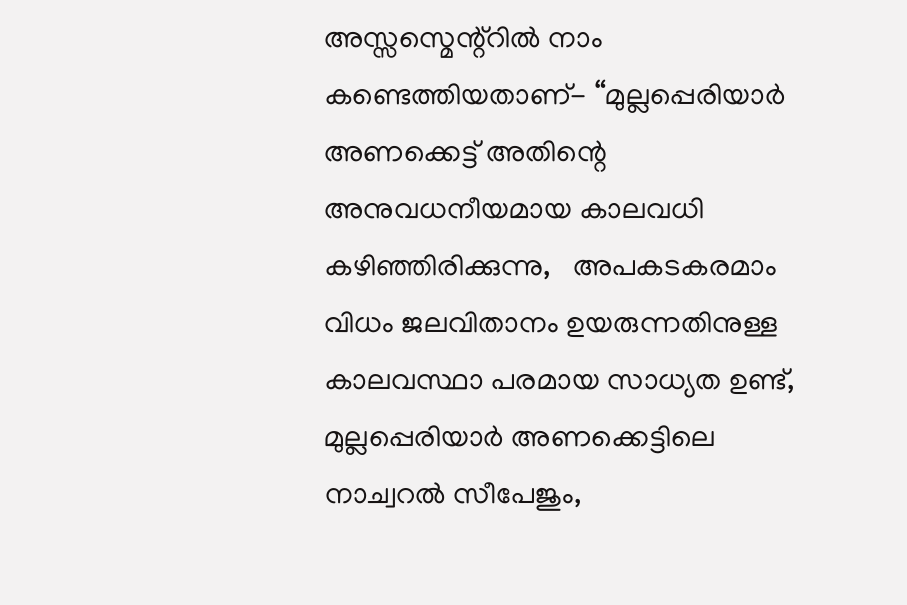അസ്സസ്മെന്റ്റിൽ നാം കണ്ടെത്തിയതാണ്- “മുല്ലപ്പെരിയാർ അണക്കെട്ട് അതിന്റെ അനുവധനീയമായ കാലവധി കഴിഞ്ഞിരിക്കുന്നു,   അപകടകരമാം വിധം ജലവിതാനം ഉയരുന്നതിനുള്ള കാലവസ്ഥാ പരമായ സാധ്യത ഉണ്ട്, മുല്ലപ്പെരിയാർ അണക്കെട്ടിലെ നാച്വറൽ സീപേജും,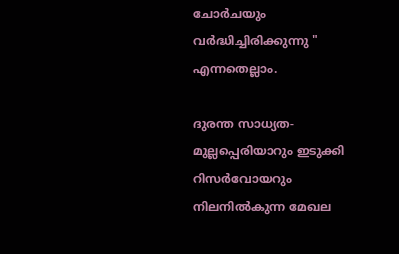ചോർചയും വർദ്ധിച്ചിരിക്കുന്നു " എന്നതെല്ലാം.

ദുരന്ത സാധ്യത- മുല്ലപ്പെരിയാറും ഇടുക്കി റിസർവോയറും നിലനിൽകുന്ന മേഖല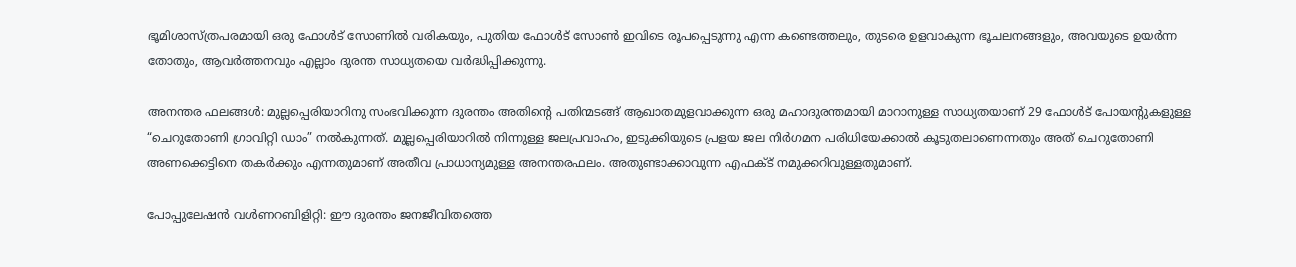ഭൂമിശാസ്ത്രപരമായി ഒരു ഫോൾട് സോണിൽ വരികയും, പുതിയ ഫോൾട് സോൺ ഇവിടെ രൂപപ്പെടുന്നു എന്ന കണ്ടെത്തലും, തുടരെ ഉളവാകുന്ന ഭൂചലനങ്ങളും, അവയുടെ ഉയർന്ന തോതും, ആവർത്തനവും എല്ലാം ദുരന്ത സാധ്യതയെ വർദ്ധിപ്പിക്കുന്നു.

അനന്തര ഫലങ്ങൾ: മുല്ലപ്പെരിയാറിനു സംഭവിക്കുന്ന ദുരന്തം അതിന്റെ പതിന്മടങ്ങ് ആഖാതമുളവാക്കുന്ന ഒരു മഹാദുരന്തമായി മാറാനുള്ള സാധ്യതയാണ് 29 ഫോൾട് പോയന്റുകളുള്ള “ചെറുതോണി ഗ്രാവിറ്റി ഡാം” നൽകുന്നത്. മുല്ലപ്പെരിയാറിൽ നിന്നുള്ള ജലപ്രവാഹം, ഇടുക്കിയുടെ പ്രളയ ജല നിർഗമന പരിധിയേക്കാൽ കൂടുതലാണെന്നതും അത് ചെറുതോണി അണക്കെട്ടിനെ തകർക്കും എന്നതുമാണ് അതീവ പ്രാധാന്യമുള്ള അനന്തരഫലം. അതുണ്ടാക്കാവുന്ന എഫക്ട് നമുക്കറിവുള്ളതുമാണ്.

പോപ്പുലേഷൻ വൾണറബിളിറ്റി: ഈ ദുരന്തം ജനജീവിതത്തെ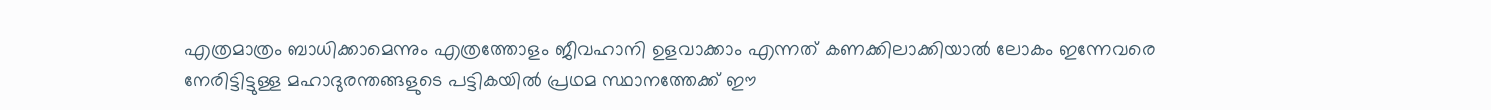എത്രമാത്രം ബാധിക്കാമെന്നും എത്രത്തോളം ജീവഹാനി ഉളവാക്കാം എന്നത് കണക്കിലാക്കിയാൽ ലോകം ഇന്നേവരെ നേരിട്ടിട്ടുള്ള മഹാദുരന്തങ്ങളുടെ പട്ടികയിൽ പ്രഥമ സ്ഥാനത്തേക്ക് ഈ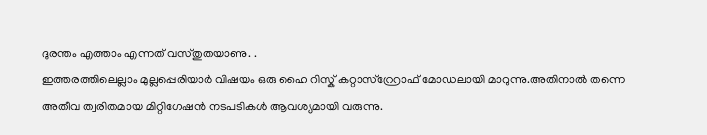ദുരന്തം എത്താം എന്നത് വസ്തുതയാ‍ണു. .
ഇത്തരത്തിലെല്ലാം മുല്ലപ്പെരിയാർ വിഷയം ഒരു ഹൈ റിസ്ക് കറ്റാസ്റ്റ്രോഫ് മോഡലായി മാറുന്നു.അതിനാൽ തന്നെ അതീവ ത്വരിതമായ മിറ്റിഗേഷൻ നടപടികൾ ആവശ്യമായി വരുന്നു.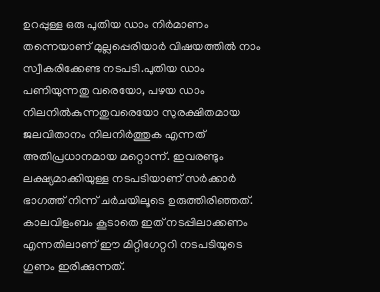ഉറപ്പുള്ള ഒരു പുതിയ ഡാം നിർമാണം തന്നെയാണ് മുല്ലപ്പെരിയാർ വിഷയത്തിൽ നാം സ്വീകരിക്കേണ്ട നടപടി.പുതിയ ഡാം പണിയുന്നതു വരെയോ, പഴയ ഡാം നിലനിൽകുന്നതുവരെയോ സുരക്ഷിതമായ ജലവിതാനം നിലനിർത്തുക എന്നത് അതിപ്രധാനമായ മറ്റൊന്ന്. ഇവരണ്ടും ലക്ഷ്യമാക്കിയുള്ള നടപടിയാണ് സർക്കാർ ഭാഗത്ത് നിന്ന് ചർചയിലൂടെ ഉരുത്തിരിഞ്ഞത്. കാലവിളംബം കൂടാതെ ഇത് നടപ്പിലാക്കണം എന്നതിലാണ് ഈ മിറ്റിഗേറ്ററി നടപടിയുടെ ഗുണം ഇരിക്കുന്നത്.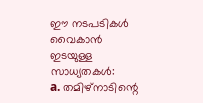ഈ നടപടികൾ വൈകാൻ ഇടയുള്ള സാധ്യതകൾ:
a. തമിഴ്നാടിന്റെ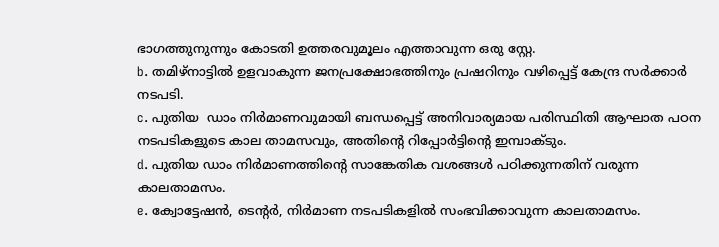ഭാഗത്തുനുന്നും കോടതി ഉത്തരവുമൂലം എത്താവുന്ന ഒരു സ്റ്റേ.
b. തമിഴ്നാട്ടിൽ ഉളവാകുന്ന ജനപ്രക്ഷോഭത്തിനും പ്രഷറിനും വഴിപ്പെട്ട് കേന്ദ്ര സർക്കാർ നടപടി.
c. പുതിയ  ഡാം നിർമാണവുമായി ബന്ധപ്പെട്ട് അനിവാര്യമായ പരിസ്ഥിതി ആഘാത പഠന നടപടികളുടെ കാല താമസവും, അതിന്റെ റിപ്പോർട്ടിന്റെ ഇമ്പാക്ടും.
d. പുതിയ ഡാം നിർമാണത്തിന്റെ സാങ്കേതിക വശങ്ങൾ പഠിക്കുന്നതിന് വരുന്ന കാലതാമസം.
e. ക്വോട്ടേഷൻ, ടെന്റർ, നിർമാണ നടപടികളിൽ സംഭവിക്കാവുന്ന കാലതാമസം.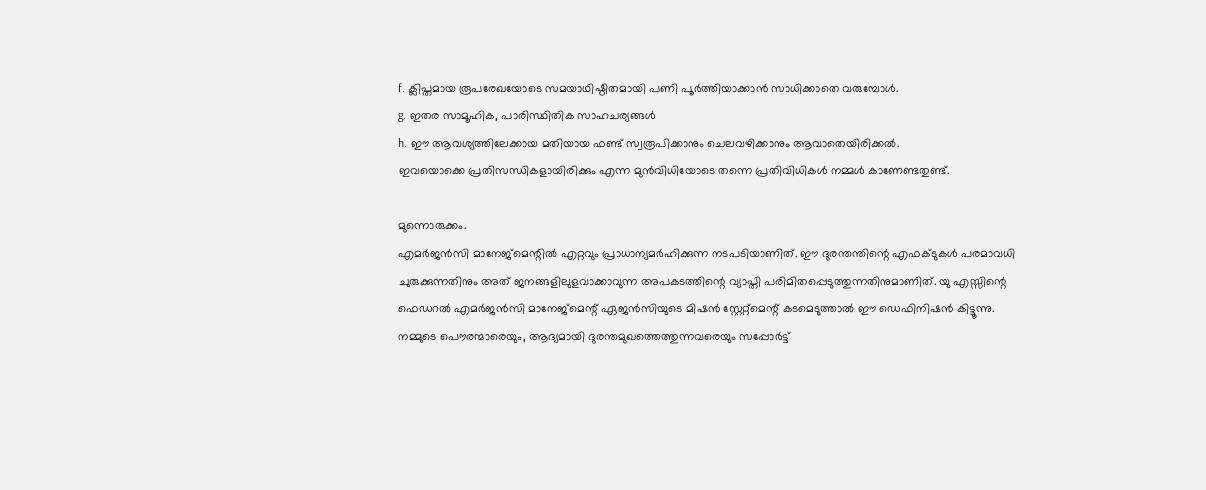f. ക്ലിപ്തമായ രൂപരേഖയോടെ സമയാഥിഷ്ഠിതമായി പണി പൂർത്തിയാക്കാൻ സാധിക്കാതെ വരുമ്പോൾ.
g. ഇതര സാമൂഹിക, പാരിസ്ഥിതിക സാഹചര്യങ്ങൾ
h. ഈ ആവശ്യത്തിലേക്കായ മതിയായ ഫണ്ട് സ്വരൂപിക്കാനും ചെലവഴിക്കാനും ആവാതെയിരിക്കൽ.
ഇവയൊക്കെ പ്രതിസന്ധികളായിരിക്കും എന്ന മുൻവിധിയോടെ തന്നെ പ്രതിവിധികൾ നമ്മൾ കാണേണ്ടതുണ്ട്.

മുന്നൊരുക്കം.
എമർജൻസി മാനേജ്മെന്റിൽ എറ്റവും പ്രാധാന്യമർഹിക്കുന്ന നടപടിയാണിത്. ഈ ദുരന്തന്തിന്റെ എഫക്ടുകൾ പരമാവധി ചുരുക്കുന്നതിനും അത് ജനങ്ങളിലുളവാക്കാവുന്ന അപകടത്തിന്റെ വ്യാപ്തി പരിമിതപ്പെടുത്തുന്നതിനുമാണിത്. യു എസ്സിന്റെ ഫെഡറൽ എമർജൻസി മാനേജ്മെന്റ് ഏജൻസിയുടെ മിഷൻ സ്റ്റേറ്റ്മെന്റ് കടമെടുത്താൽ ഈ ഡെഫിനിഷൻ കിട്ടൂന്നു.
നമ്മുടെ പൌരന്മാരെയും, ആദ്യമായി ദുരന്തമുഖത്തെത്തുന്നവരെയും സപ്പോർട്ട്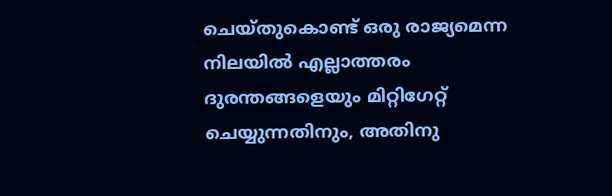ചെയ്തുകൊണ്ട് ഒരു രാജ്യമെന്ന നിലയിൽ എല്ലാത്തരം ദുരന്തങ്ങളെയും മിറ്റിഗേറ്റ് ചെയ്യുന്നതിനും, അതിനു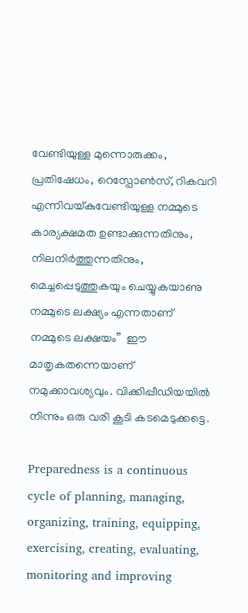വേണ്ടിയുള്ള മുന്നൊരുക്കം, പ്രതിഷേധം, റെസ്പോൺസ്, റികവറി എന്നിവയ്കുവേണ്ടിയുള്ള നമ്മുടെ കാര്യക്ഷമത ഉണ്ടാക്കുന്നതിനും, നിലനിർത്തുന്നതിനും, മെച്ചപ്പെടുത്തുകയും ചെയ്യുകയാണു നമ്മുടെ ലക്ഷ്യം എന്നതാണ് നമ്മുടെ ലക്ഷയം”  ഈ മാതൃകതന്നെയാണ് നമുക്കാവശ്യവും. വിക്കിപ്പീഡിയയിൽ നിന്നും ഒരു വരി കൂടി കടമെടുക്കട്ടെ.

Preparedness is a continuous cycle of planning, managing, organizing, training, equipping, exercising, creating, evaluating, monitoring and improving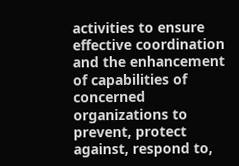activities to ensure effective coordination and the enhancement of capabilities of concerned organizations to prevent, protect against, respond to,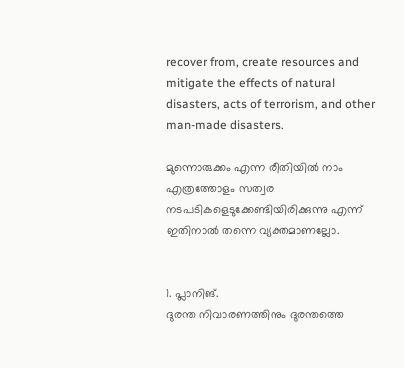recover from, create resources and mitigate the effects of natural disasters, acts of terrorism, and other man-made disasters.

മുന്നൊരുക്കം എന്ന രീതിയിൽ നാം എത്രത്തോളം സത്വര നടപടികളെടുക്കേണ്ടിയിരിക്കുന്നു എന്ന് ഇതിനാൽ തന്നെ വ്യക്തമാണല്ലോ.


1. പ്ലാനിങ്.
ദുരന്ത നിവാരണത്തിനും ദുരന്തത്തെ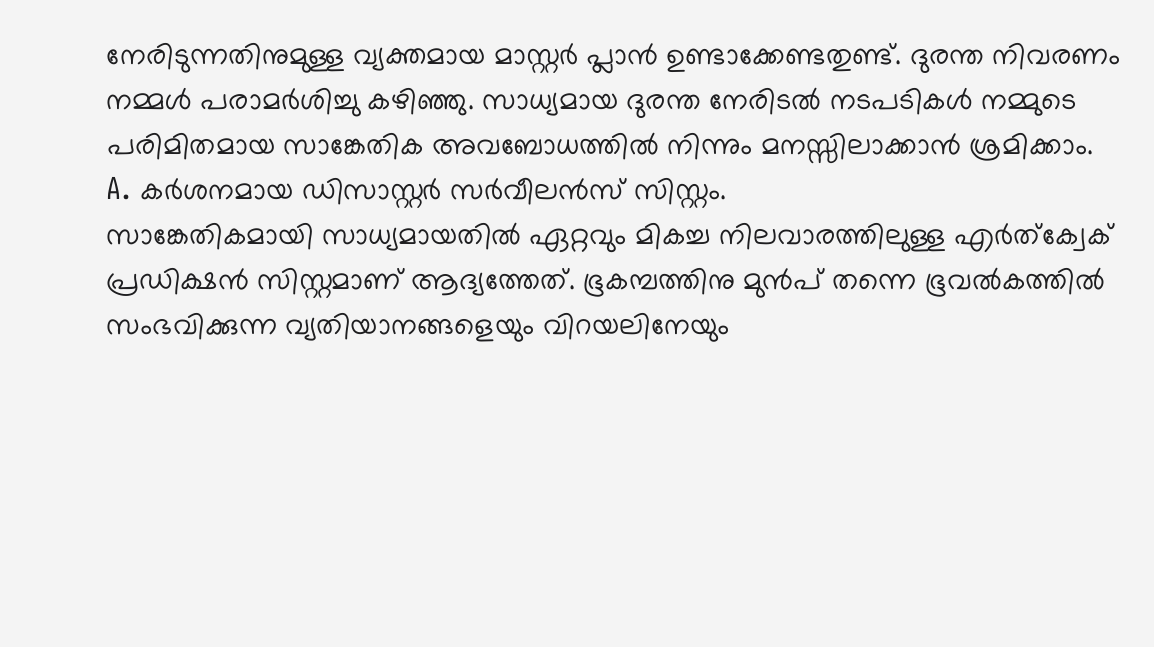നേരിടുന്നതിനുമുള്ള വ്യക്തമായ മാസ്റ്റർ പ്ലാൻ ഉണ്ടാക്കേണ്ടതുണ്ട്. ദുരന്ത നിവരണം നമ്മൾ പരാമർശിച്ചു കഴിഞ്ഞു. സാധ്യമായ ദുരന്ത നേരിടൽ നടപടികൾ നമ്മുടെ പരിമിതമായ സാങ്കേതിക അവബോധത്തിൽ നിന്നും മനസ്സിലാക്കാൻ ശ്രമിക്കാം.
A. കർശനമായ ഡിസാസ്റ്റർ സർവീലൻസ് സിസ്റ്റം.
സാങ്കേതികമായി സാധ്യമായതിൽ ഏറ്റവും മികച്ച നിലവാരത്തിലുള്ള എർത്ക്വേക് പ്രഡിക്ഷൻ സിസ്റ്റമാണ് ആദ്യത്തേത്. ഭൂകമ്പത്തിനു മുൻപ് തന്നെ ഭൂവൽകത്തിൽ സംഭവിക്കുന്ന വ്യതിയാനങ്ങളെയും വിറയലിനേയും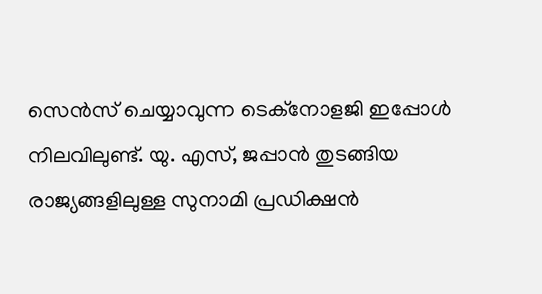സെൻസ് ചെയ്യാവുന്ന ടെക്നോളജി ഇപ്പോൾ നിലവിലുണ്ട്. യു. എസ്, ജപ്പാൻ തുടങ്ങിയ രാജ്യങ്ങളിലുള്ള സുനാമി പ്രഡിക്ഷൻ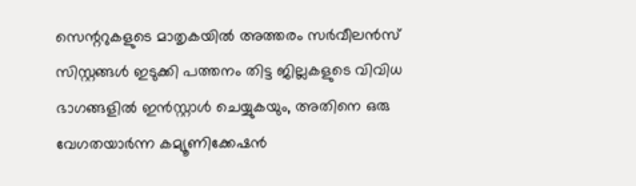സെന്ററുകളുടെ മാതൃകയിൽ അത്തരം സർവീലൻസ് സിസ്റ്റങ്ങൾ ഇടുക്കി പത്തനം തിട്ട ജില്ലകളുടെ വിവിധ ഭാഗങ്ങളിൽ ഇൻസ്റ്റാൾ ചെയ്യുകയും, അതിനെ ഒരു വേഗതയാർന്ന കമ്യൂണിക്കേഷൻ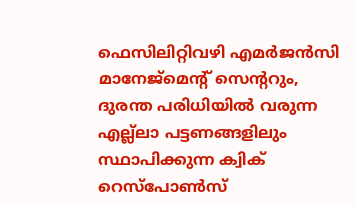ഫെസിലിറ്റിവഴി എമർജൻസി മാനേജ്മെന്റ് സെന്ററും, ദുരന്ത പരിധിയിൽ വരുന്ന എല്ല്ലാ പട്ടണങ്ങളിലും സ്ഥാപിക്കുന്ന ക്വിക് റെസ്പോൺസ്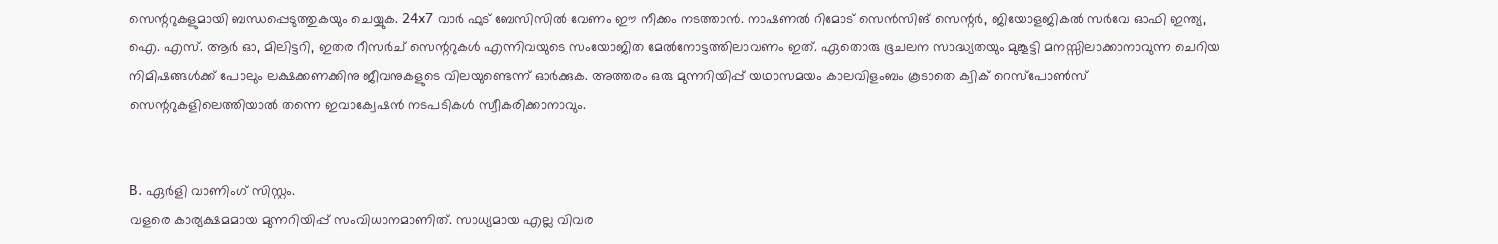സെന്ററുകളുമായി ബന്ധപ്പെടുത്തുകയും ചെയ്യുക. 24x7 വാർ ഫുട് ബേസിസിൽ വേണം ഈ നീക്കം നടത്താൻ. നാഷണൽ റിമോട് സെൻസിങ് സെന്റർ, ജിയോളജികൽ സർവേ ഓഫി ഇന്ത്യ, ഐ. എസ്. ആർ ഓ, മിലിട്ടറി, ഇതര റീസർച് സെന്ററുകൾ എന്നിവയുടെ സംയോജിത മേൽനോട്ടത്തിലാവണം ഇത്. ഏതൊരു ഭൂചലന സാദ്ധ്യതയും മുങ്കൂട്ടി മനസ്സിലാക്കാനാവുന്ന ചെറിയ നിമിഷങ്ങൾക്ക് പോലും ലക്ഷക്കണക്കിനു ജീവനുകളുടെ വിലയുണ്ടെന്ന് ഓർക്കുക. അത്തരം ഒരു മുന്നറിയിപ്പ് യഥാസമയം കാലവിളംബം കൂടാതെ ക്വിക് റെസ്പോൺസ് സെന്ററുകളിലെത്തിയാൽ തന്നെ ഇവാക്വേഷൻ നടപടികൾ സ്വീകരിക്കാനാവും.


B. ഏർളി വാണിംഗ് സിസ്റ്റം.
വളരെ കാര്യക്ഷമമായ മുന്നറിയിപ്പ് സംവിധാനമാണിത്. സാധ്യമായ എല്ല വിവര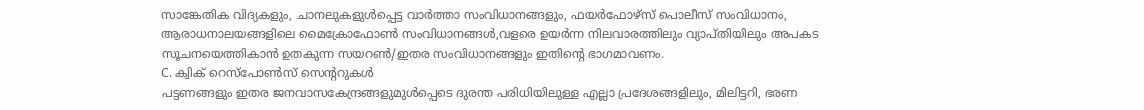സാങ്കേതിക വിദ്യകളും, ചാനലുകളുൾപ്പെട്ട വാർത്താ സംവിധാനങ്ങളും, ഫയർഫോഴ്സ് പൊലീസ് സംവിധാനം, ആരാധനാലയങ്ങളിലെ മൈക്രോഫോൺ സംവിധാനങ്ങൾ,വളരെ ഉയർന്ന നിലവാരത്തിലും വ്യാപ്തിയിലും അപകട സൂചനയെത്തികാൻ ഉതകുന്ന സയറൺ/ഇതര സംവിധാനങ്ങളും ഇതിന്റെ ഭാഗമാവണം.
C. ക്വിക് റെസ്പോൺസ് സെന്ററുകൾ
പട്ടണങ്ങളും ഇതര ജനവാസകേന്ദ്രങ്ങളുമുൾപ്പെടെ ദുരന്ത പരിധിയിലുള്ള എല്ലാ പ്രദേശങ്ങളിലും, മിലിട്ടറി, ഭരണ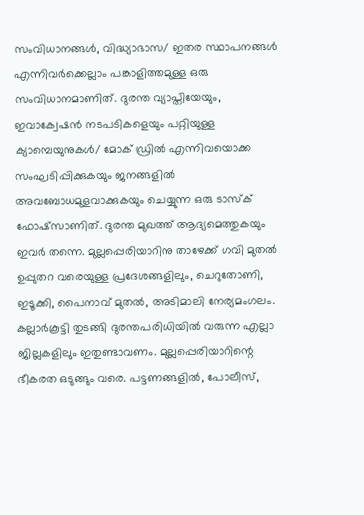സംവിധാനങ്ങൾ, വിദ്ധ്യാഭാസ/ ഇതര സ്ഥാപനങ്ങൾ എന്നിവർക്കെല്ലാം പങ്കാളിത്തമുള്ള ഒരു സംവിധാനമാണിത്. ദുരന്ത വ്യാപ്തിയേയും, ഇവാക്വേഷൻ നടപടികളെയും പറ്റിയുള്ള ക്യാമ്പെയുനുകൾ/ മോക് ഡ്രിൽ എന്നിവയൊക്ക സംഘടിപ്പിക്കുകയും ജനങ്ങളിൽ അവബോധമുളവാക്കുകയും ചെയ്യുന്ന ഒരു ടാസ്ക് ഫോഷ്സാണിത്. ദുരന്ത മുഖത്ത് ആദ്യമെത്തുകയും ഇവർ തന്നെ. മുല്ലപ്പെരിയാറിനു താഴേക്ക് ഗവി മുതൽ ഉപ്പുതറ വരെയുള്ള പ്രദേശങ്ങളിലും, ചെറുതോണി, ഇടൂക്കി, പൈനാവ് മുതൽ, അടിമാലി നേര്യമംഗലം. കല്ലാർകൂട്ടി തുടങ്ങി ദുരന്തപരിധിയിൽ വരുന്ന എല്ലാ ജില്ലകളിലും ഇതുണ്ടാവണം. മുല്ലപ്പെരിയാറിന്റെ ഭീകരത ഒടുങ്ങും വരെ. പട്ടണങ്ങളിൽ, പോലീസ്,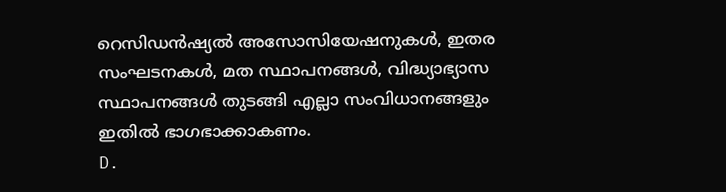റെസിഡൻഷ്യൽ അസോസിയേഷനുകൾ, ഇതര സംഘടനകൾ, മത സ്ഥാപനങ്ങൾ, വിദ്ധ്യാഭ്യാസ സ്ഥാപനങ്ങൾ തുടങ്ങി എല്ലാ സംവിധാനങ്ങളും ഇതിൽ ഭാഗഭാക്കാകണം.
D.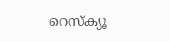റെസ്ക്യൂ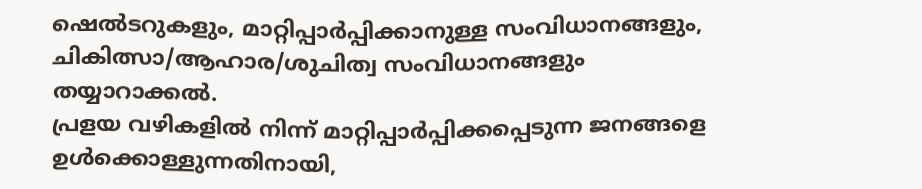ഷെൽടറുകളും, മാറ്റിപ്പാർപ്പിക്കാനുള്ള സംവിധാനങ്ങളും, ചികിത്സാ‍/ആഹാര/ശുചിത്വ സംവിധാനങ്ങളും തയ്യാറാക്കൽ.
പ്രളയ വഴികളിൽ നിന്ന് മാറ്റിപ്പാർപ്പിക്കപ്പെടുന്ന ജനങ്ങളെ ഉൾക്കൊള്ളുന്നതിനായി,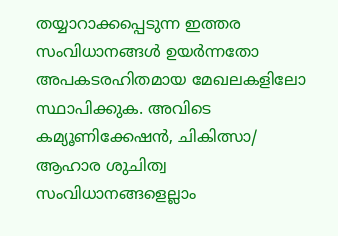തയ്യാറാക്കപ്പെടുന്ന ഇത്തര സംവിധാനങ്ങൾ ഉയർന്നതോ അപകടരഹിതമായ മേഖലകളിലോ സ്ഥാപിക്കുക. അവിടെ കമ്യൂണിക്കേഷൻ, ചികിത്സാ/ ആഹാര ശുചിത്വ സംവിധാനങ്ങളെല്ലാം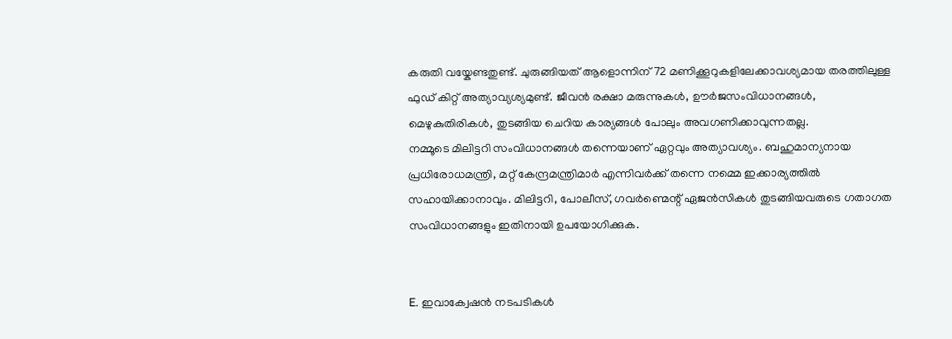കരുതി വയ്കേണ്ടതുണ്ട്. ചുരുങ്ങിയത് ആളൊന്നിന് 72 മണിക്കൂറുകളിലേക്കാവശ്യമായ തരത്തിലുള്ള ഫുഡ് കിറ്റ് അത്യാവ്യശ്യമുണ്ട്. ജീവൻ രക്ഷാ മരുന്നുകൾ, ഊർജസംവിധാനങ്ങൾ, മെഴുകുതിരികൾ, തുടങ്ങിയ ചെറിയ കാര്യങ്ങൾ പോലും അവഗണിക്കാവുന്നതല്ല.
നമ്മൂടെ മിലിട്ടറി സംവിധാനങ്ങൾ തന്നെയാണ് ഏറ്റവും അത്യാവശ്യം. ബഹുമാന്യനായ പ്രധിരോധമന്ത്രി, മറ്റ് കേന്ദ്രമന്ത്രിമാർ എന്നിവർക്ക് തന്നെ നമ്മെ ഇക്കാര്യത്തിൽ സഹായിക്കാനാവും. മിലിട്ടറി, പോലീസ്, ഗവർണ്മെന്റ് ഏജൻസികൾ തുടങ്ങിയവരുടെ ഗതാഗത സംവിധാനങ്ങളും ഇതിനായി ഉപയോഗിക്കുക.


E. ഇവാക്വേഷൻ നടപടികൾ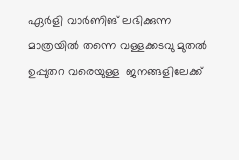ഏർളി വാർണിങ് ലഭിക്കുന്ന മാത്രയിൽ തന്നെ വള്ളക്കടവു മുതൽ ഉപ്പുതറ വരെയുള്ള  ജനങ്ങളിലേക്ക്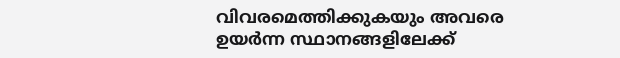വിവരമെത്തിക്കുകയും അവരെ ഉയർന്ന സ്ഥാനങ്ങളിലേക്ക്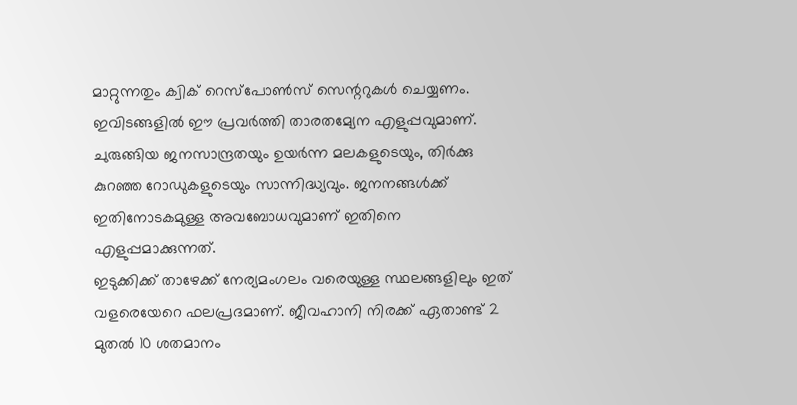മാറ്റുന്നതും ക്വിക് റെസ്പോൺസ് സെന്ററുകൾ ചെയ്യണം. ഇവിടങ്ങളിൽ ഈ പ്രവർത്തി താരതമ്യേന എളുപ്പവുമാണ്. ചുരുങ്ങിയ ജനസാന്ദ്രതയും ഉയർന്ന മലകളുടെയും, തിർക്കു കുറഞ്ഞ റോഡുകളുടെയും സാന്നിദ്ധ്യവും. ജനനങ്ങൾക്ക് ഇതിനോടകമുള്ള അവബോധവുമാണ് ഇതിനെ എളുപ്പമാക്കുന്നത്.
ഇടുക്കിക്ക് താഴേക്ക് നേര്യമംഗലം വരെയുള്ള സ്ഥലങ്ങളിലും ഇത് വളരെയേറെ ഫലപ്രദമാണ്. ജീവഹാനി നിരക്ക് ഏതാണ്ട് 2 മുതൽ 10 ശതമാനം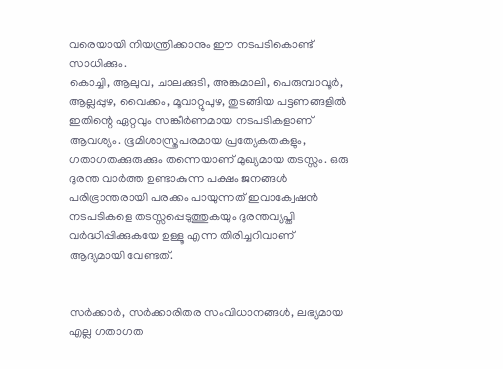വരെയായി നിയന്ത്രിക്കാനും ഈ നടപടികൊണ്ട് സാധിക്കും.
കൊച്ചി, ആലുവ, ചാലക്കുടി, അങ്കമാലി, പെരുമ്പാവൂർ, ആല്ലപ്പുഴ, വൈക്കം, മൂവാറ്റുപുഴ, തുടങ്ങിയ പട്ടണങ്ങളിൽ ഇതിന്റെ ഏറ്റവും സങ്കീർണമായ നടപടികളാണ് ആവശ്യം. ഭൂമിശാസ്ത്രപരമായ പ്രത്യേകതകളും, ഗതാഗതക്കുരുക്കും തന്നെയാണ് മുഖ്യമായ തടസ്സം. ഒരു ദുരന്ത വാർത്ത ഉണ്ടാകുന്ന പക്ഷം ജനങ്ങൾ പരിഭ്രാന്തരായി പരക്കം പായുന്നത് ഇവാക്വേഷൻ നടപടികളെ തടസ്സപ്പെടുത്തുകയും ദുരന്തവ്യപ്തി വർദ്ധിപ്പിക്കുകയേ ഉള്ളൂ എന്ന തിരിച്ചറിവാണ് ആദ്യമായി വേണ്ടത്.


സർക്കാർ, സർക്കാരിതര സംവിധാനങ്ങൾ, ലഭ്യമായ എല്ല ഗതാഗത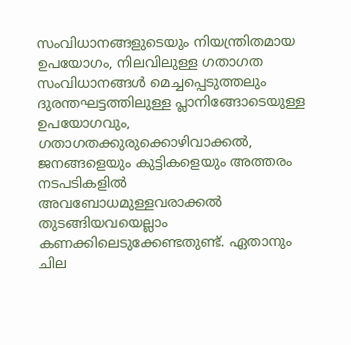സംവിധാനങ്ങളുടെയും നിയന്ത്രിതമായ ഉപയോഗം, നിലവിലുള്ള ഗതാഗത സംവിധാനങ്ങൾ മെച്ചപ്പെടുത്തലും ദുരന്തഘട്ടത്തിലുള്ള പ്ലാനിങ്ങോടെയുള്ള ഉപയോഗവും, ഗതാഗതക്കുരുക്കൊഴിവാക്കൽ, ജനങ്ങളെയും കുട്ടികളെയും അത്തരം നടപടികളിൽ അവബോധമുള്ളവരാക്കൽ തുടങ്ങിയവയെല്ലാം കണക്കിലെടുക്കേണ്ടതുണ്ട്. ഏതാനും ചില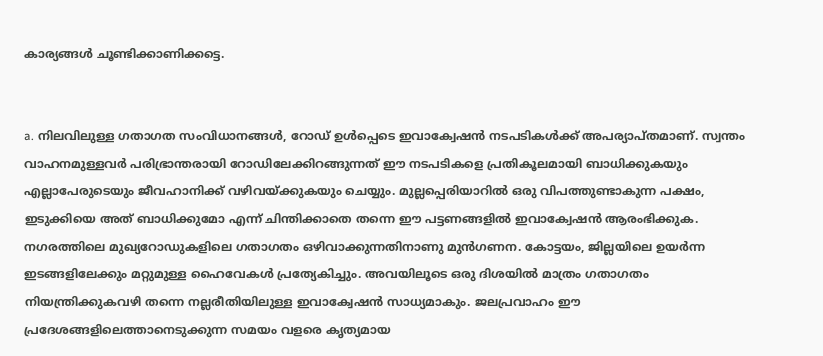കാര്യങ്ങൾ ചൂണ്ടിക്കാണിക്കട്ടെ.


a. നിലവിലുള്ള ഗതാഗത സംവിധാനങ്ങൾ, റോഡ് ഉൾപ്പെടെ ഇവാക്വേഷൻ നടപടികൾക്ക് അപര്യാപ്തമാണ്. സ്വന്തം വാഹനമുള്ളവർ പരിഭ്രാന്തരായി റോഡിലേക്കിറങ്ങുന്നത് ഈ നടപടികളെ പ്രതികൂലമായി ബാധിക്കുകയും എല്ലാപേരുടെയും ജീവഹാനിക്ക് വഴിവയ്ക്കുകയും ചെയ്യും. മുല്ലപ്പെരിയാറിൽ ഒരു വിപത്തുണ്ടാകുന്ന പക്ഷം, ഇടുക്കിയെ അത് ബാധിക്കുമോ എന്ന് ചിന്തിക്കാതെ തന്നെ ഈ പട്ടണങ്ങളിൽ ഇവാക്വേഷൻ ആരംഭിക്കുക. നഗരത്തിലെ മുഖ്യറോഡുകളിലെ ഗതാഗതം ഒഴിവാക്കുന്നതിനാണു മുൻഗണന. കോട്ടയം, ജില്ലയിലെ ഉയർന്ന ഇടങ്ങളിലേക്കും മറ്റുമുള്ള ഹൈവേകൾ പ്രത്യേകിച്ചും. അവയിലൂടെ ഒരു ദിശയിൽ മാത്രം ഗതാഗതം നിയന്ത്രിക്കുകവഴി തന്നെ നല്ലരീതിയിലുള്ള ഇവാക്വേഷൻ സാധ്യമാകും. ജലപ്രവാഹം ഈ പ്രദേശങ്ങളിലെത്താനെടുക്കുന്ന സമയം വളരെ കൃത്യമായ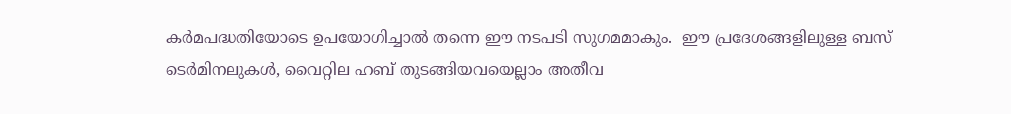കർമപദ്ധതിയോടെ ഉപയോഗിച്ചാൽ തന്നെ ഈ നടപടി സുഗമമാകും.  ഈ പ്രദേശങ്ങളിലുള്ള ബസ് ടെർമിനലുകൾ, വൈറ്റില ഹബ് തുടങ്ങിയവയെല്ലാം അതീവ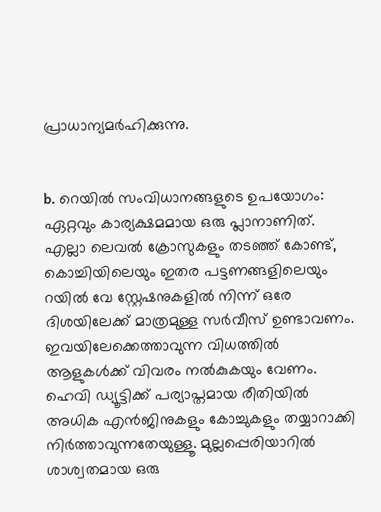പ്രാധാന്യമർഹിക്കുന്നു.


b. റെയിൽ സംവിധാനങ്ങളുടെ ഉപയോഗം: ഏറ്റവും കാര്യക്ഷമമായ ഒരു പ്ലാനാണിത്. എല്ലാ ലെവൽ ക്രോസുകളും തടഞ്ഞ് കോണ്ട്, കൊച്ചിയിലെയും ഇതര പട്ടണങ്ങളിലെയും റയിൽ വേ സ്റ്റേഷനുകളിൽ നിന്ന് ഒരേ ദിശയിലേക്ക് മാത്രമുള്ള സർവീസ് ഉണ്ടാവണം. ഇവയിലേക്കെത്താവുന്ന വിധത്തിൽ ആളുകൾക്ക് വിവരം നൽകുകയും വേണം. ഹെവി ഡ്യൂട്ടിക്ക് പര്യാപ്തമായ രീതിയിൽ അധിക എൻജിനുകളും കോച്ചുകളും തയ്യാറാക്കി നിർത്താവുന്നതേയുള്ളൂ. മുല്ലപ്പെരിയാറിൽ ശാശ്വതമായ ഒരു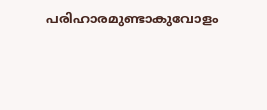പരിഹാരമുണ്ടാകുവോളം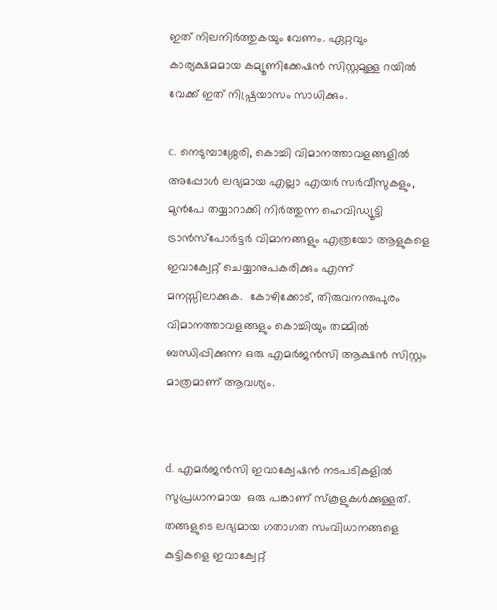ഇത് നിലനിർത്തുകയും വേണം. ഏറ്റവും കാര്യക്ഷമമായ കമ്യൂണിക്കേഷൻ സിസ്റ്റമുള്ള റയിൽ വേക്ക് ഇത് നിഷ്പ്രയാസം സാധിക്കും.

c. നെടുമ്പാശ്ശേരി, കൊച്ചി വിമാനത്താവളങ്ങളിൽ അപ്പോൾ ലഭ്യമായ എല്ലാ എയർ സർവീസുകളും, മുൻപേ തയ്യാറാക്കി നിർത്തുന്ന ഹെവിഡ്യൂട്ടി ട്രാൻസ്പോർട്ടർ വിമാനങ്ങളും എത്രയോ ആളുകളെ ഇവാക്വേറ്റ് ചെയ്യാനുപകരിക്കും എന്ന് മനസ്സിലാക്കുക.  കോഴിക്കോട്, തിരുവനന്തപുരം വിമാനത്താവളങ്ങളും കൊച്ചിയും തമ്മിൽ ബന്ധിപ്പിക്കുന്ന ഒരു എമർജൻസി ആക്ഷൻ സിസ്റ്റം  മാത്രമാണ് ആവശ്യം.


d. എമർജൻസി ഇവാക്വേഷൻ നടപടികളിൽ സുപ്രധാനമായ  ഒരു പങ്കാണ് സ്കൂളുകൾക്കുള്ളത്. തങ്ങളുടെ ലഭ്യമായ ഗതാഗത സംവിധാനങ്ങളെ കുട്ടികളെ ഇവാക്വേറ്റ്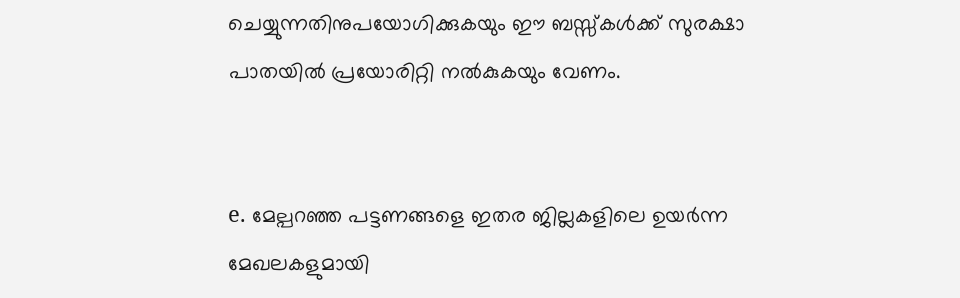ചെയ്യുന്നതിനുപയോഗിക്കുകയും ഈ ബസ്സ്കൾക്ക് സുരക്ഷാ പാതയിൽ പ്രയോരിറ്റി നൽകുകയും വേണം.


e. മേല്പറഞ്ഞ പട്ടണങ്ങളെ ഇതര ജില്ലകളിലെ ഉയർന്ന മേഖലകളുമായി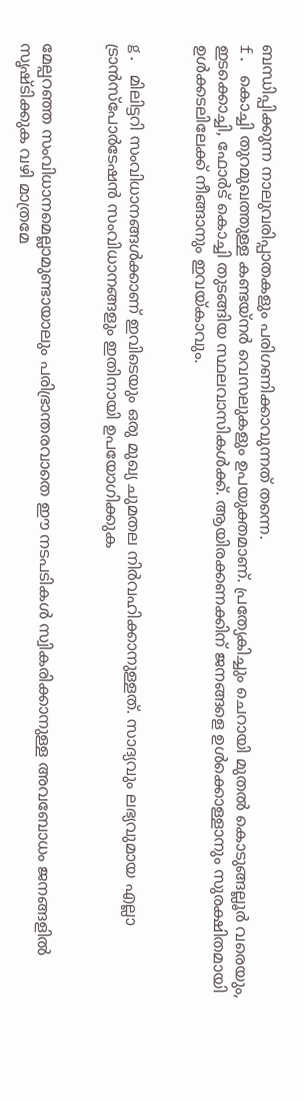ബന്ധിപ്പിക്കുന്ന നാലുവരിപ്പാതകളും പരിഗണിക്കാവുന്നത് തന്നെ.
f. കൊച്ചി തുറമുഖത്തുള്ള കണ്ടയ്നർ വെസലുകളും ഉപയുക്തമാണ്. പ്രത്യേകിച്ചും ചെറായി മുതൽ കൊടുങ്ങല്ലൂർ വരെയും, ഇടക്കൊച്ചി, ഫോർട് കൊച്ചി തുടങ്ങിയ സ്ഥലവാസികൾക്ക്. ആയിരക്കണക്കിന് ജനങ്ങളെ ഉൾക്കൊള്ളാനും സുരക്ഷിതമായി ഉൾക്കടലിലേക്ക് നീങ്ങാനും ഇവയ്കാവും.


g. മിലിട്ടറി സംവിധാനങ്ങൾക്കാണ് ഇവിടെയും ഒരു മുഖ്യ ചുമതല നിർവഹിക്കാനുള്ളത്. സാദ്യവും ലഭ്യവുമായ എല്ലാ ട്രാൻസ്പോർടേഷൻ സംവിധാനങ്ങളും ഇതിനായി ഉപയോഗിക്കുക


മേല്പറഞ്ഞ സംവിധാനമെല്ലാമുണ്ടായാലും പരിഭ്രാന്തരവാതെ ഈ നടപടികൾ സ്വികരിക്കാനുള്ള അവബോധം ജനങ്ങളിൽ സൃഷ്ടിക്കുക വഴി മാത്രമേ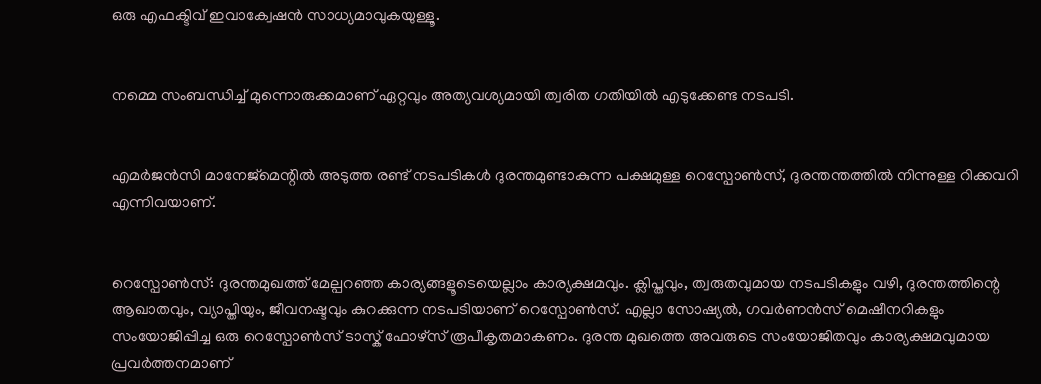ഒരു എഫക്ടിവ് ഇവാക്വേഷൻ സാധ്യമാവുകയുള്ളൂ.


നമ്മെ സംബന്ധിച്ച് മുന്നൊരുക്കമാണ് ഏറ്റവും അത്യവശ്യമായി ത്വരിത ഗതിയിൽ എടുക്കേണ്ട നടപടി.


എമർജൻസി മാനേജ്മെന്റിൽ അടുത്ത രണ്ട് നടപടികൾ ദുരന്തമുണ്ടാകുന്ന പക്ഷമുള്ള റെസ്പോൺസ്, ദുരന്തന്തത്തിൽ നിന്നുള്ള റിക്കവറി എന്നിവയാണ്.


റെസ്പോൺസ്: ദുരന്തമുഖത്ത് മേല്പറഞ്ഞ കാര്യങ്ങളൂടെയെല്ലാം കാര്യക്ഷമവും. ക്ലിപ്തവും, ത്വരുതവുമായ നടപടികളും വഴി, ദുരന്തത്തിന്റെ ആഖാതവും, വ്യാപ്തിയും, ജീവനഷ്ടവും കുറക്കുന്ന നടപടിയാണ് റെസ്പോൺസ്. എല്ലാ സോഷ്യൽ, ഗവർണൻസ് മെഷീനറികളും സംയോജിപ്പിച്ച ഒരു റെസ്പോൺസ് ടാസ്ക് ഫോഴ്സ് രൂപീകൃതമാകണം. ദുരന്ത മുഖത്തെ അവരുടെ സംയോജിതവും കാര്യക്ഷമവുമായ പ്രവർത്തനമാണ്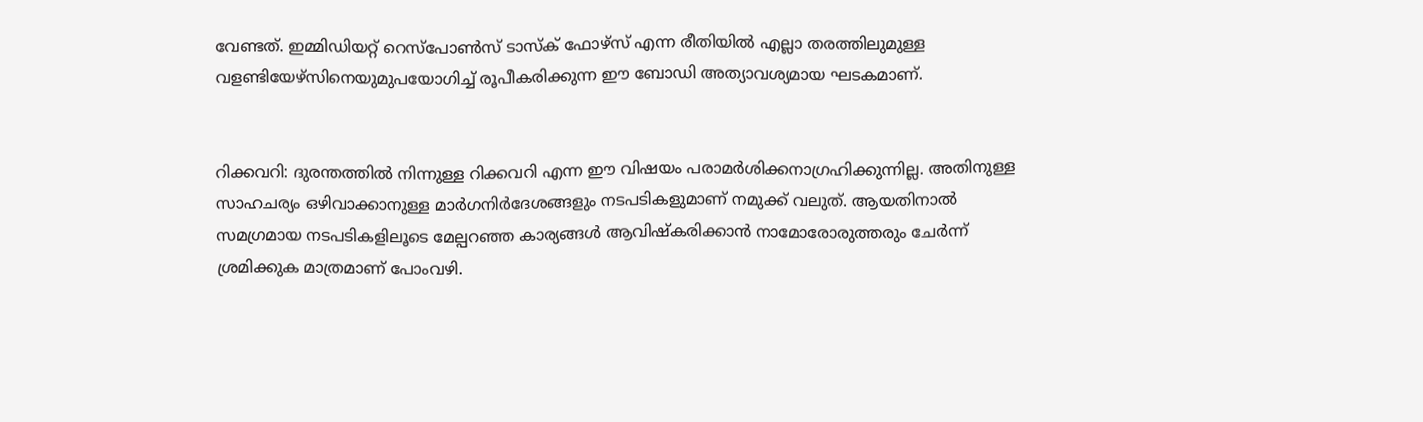വേണ്ടത്. ഇമ്മിഡിയറ്റ് റെസ്പോൺസ് ടാസ്ക് ഫോഴ്സ് എന്ന രീതിയിൽ എല്ലാ തരത്തിലുമുള്ള വളണ്ടിയേഴ്സിനെയുമുപയോഗിച്ച് രൂപീകരിക്കുന്ന ഈ ബോഡി അത്യാവശ്യമായ ഘടകമാണ്.


റിക്കവറി: ദുരന്തത്തിൽ നിന്നുള്ള റിക്കവറി എന്ന ഈ വിഷയം പരാമർശിക്കനാഗ്രഹിക്കുന്നില്ല. അതിനുള്ള സാഹചര്യം ഒഴിവാക്കാനുള്ള മാർഗനിർദേശങ്ങളും നടപടികളുമാണ് നമുക്ക് വലുത്. ആയതിനാൽ സമഗ്രമായ നടപടികളിലൂടെ മേല്പറഞ്ഞ കാര്യങ്ങൾ ആവിഷ്കരിക്കാൻ നാമോരോരുത്തരും ചേർന്ന് ശ്രമിക്കുക മാത്രമാണ് പോംവഴി.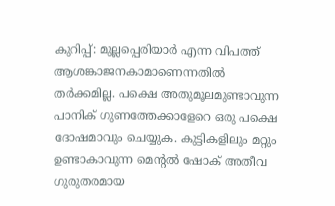കുറിപ്പ്: മുല്ലപ്പെരിയാർ എന്ന വിപത്ത് ആശങ്കാജനകാമാണെന്നതിൽ തർക്കമില്ല. പക്ഷെ അതുമൂലമുണ്ടാവുന്ന പാനിക് ഗുണത്തേക്കാളേറെ ഒരു പക്ഷെ ദോഷമാവും ചെയ്യുക. കുട്ടികളിലും മറ്റും ഉണ്ടാകാവുന്ന മെന്റൽ ഷോക് അതീവ ഗുരുതരമായ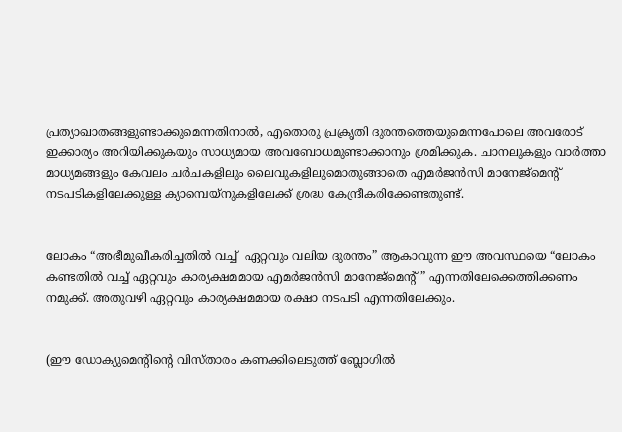പ്രത്യാഖാതങ്ങളുണ്ടാക്കുമെന്നതിനാൽ, എതൊരു പ്രക്രൃതി ദുരന്തത്തെയുമെന്നപോലെ അവരോട് ഇക്കാര്യം അറിയിക്കുകയും സാധ്യമായ അവബോധമുണ്ടാക്കാനും ശ്രമിക്കുക. ചാനലുകളും വാർത്താ മാധ്യമങ്ങളും കേവലം ചർചകളിലും ലൈവുകളിലുമൊതുങ്ങാതെ എമർജൻസി മാനേജ്മെന്റ് നടപടികളിലേക്കുള്ള ക്യാമ്പെയ്നുകളിലേക്ക് ശ്രദ്ധ കേന്ദ്രീകരിക്കേണ്ടതുണ്ട്.


ലോകം “അഭീമുഖീകരിച്ചതിൽ വച്ച്  ഏറ്റവും വലിയ ദുരന്തം” ആകാവുന്ന ഈ അവസ്ഥയെ “ലോകം കണ്ടതിൽ വച്ച് ഏറ്റവും കാര്യക്ഷമമായ എമർജൻസി മാനേജ്മെന്റ്” എന്നതിലേക്കെത്തിക്കണം നമുക്ക്. അതുവഴി ഏറ്റവും കാര്യക്ഷമമായ രക്ഷാ നടപടി എന്നതിലേക്കും.


(ഈ ഡോക്യുമെന്റിന്റെ വിസ്താരം കണക്കിലെടുത്ത് ബ്ലോഗിൽ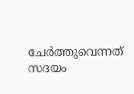ചേർത്തുവെന്നത് സദയം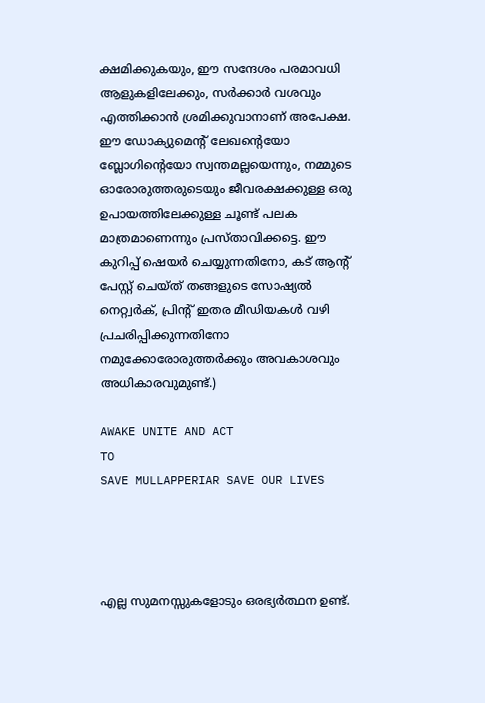ക്ഷമിക്കുകയും, ഈ സന്ദേശം പരമാവധി ആളുകളിലേക്കും, സർക്കാർ വശവും എത്തിക്കാൻ ശ്രമിക്കുവാനാണ് അപേക്ഷ. ഈ ഡോക്യുമെന്റ് ലേഖന്റെയോ ബ്ലോഗിന്റെയോ സ്വന്തമല്ലയെന്നും, നമ്മുടെ ഓരോരുത്തരുടെയും ജീവരക്ഷക്കുള്ള ഒരു ഉപായത്തിലേക്കുള്ള ചൂണ്ട് പലക മാത്രമാണെന്നും പ്രസ്താവിക്കട്ടെ. ഈ കുറിപ്പ് ഷെയർ ചെയ്യുന്നതിനോ, കട് ആന്റ് പേസ്റ്റ് ചെയ്ത് തങ്ങളുടെ സോഷ്യൽ നെറ്റ്വർക്, പ്രിന്റ് ഇതര മീഡിയകൾ വഴി പ്രചരിപ്പിക്കുന്നതിനോ നമുക്കോരോരുത്തർക്കും അവകാശവും അധികാരവുമുണ്ട്.)

AWAKE UNITE AND ACT
TO
SAVE MULLAPPERIAR SAVE OUR LIVES




എല്ല സുമനസ്സുകളോടും ഒരഭ്യർത്ഥന ഉണ്ട്.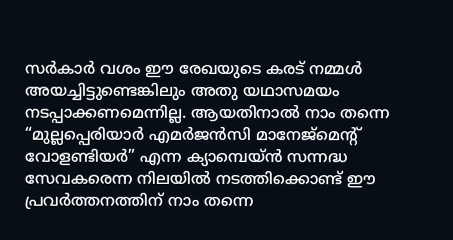സർകാർ വശം ഈ രേഖയുടെ കരട് നമ്മൾ അയച്ചിട്ടുണ്ടെങ്കിലും അതു യഥാസമയം നടപ്പാക്കണമെന്നില്ല. ആയതിനാൽ നാം തന്നെ “മുല്ലപ്പെരിയാർ എമർജൻസി മാനേജ്മെന്റ് വോളണ്ടിയർ” എന്ന ക്യാമ്പെയ്ൻ സന്നദ്ധ സേവകരെന്ന നിലയിൽ നടത്തിക്കൊണ്ട് ഈ പ്രവർത്തനത്തിന് നാം തന്നെ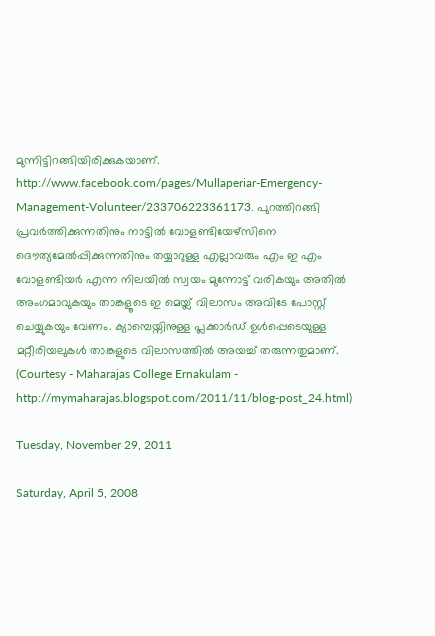മുന്നിട്ടിറങ്ങിയിരിക്കുകയാണ്. http://www.facebook.com/pages/Mullaperiar-Emergency-Management-Volunteer/233706223361173. പുറത്തിറങ്ങി പ്രവർത്തിക്കുന്നതിനും നാട്ടിൽ വോളണ്ടിയേഴ്സിനെ ദൌത്യമേൽ‌പ്പിക്കുന്നതിനും തയ്യാറുള്ള എല്ലാവരും എം ഇ എം വോളണ്ടിയർ എന്ന നിലയിൽ സ്വയം മുന്നോട്ട് വരികയും അതിൽ അംഗമാവുകയും താങ്കളൂടെ ഇ മെയ്ല് വിലാസം അവിടേ പോസ്റ്റ് ചെയ്യുകയും വേണം. ക്യാമ്പെയ്നിനുള്ള പ്ലക്കാർഡ് ഉൾപ്പെടെയുള്ള മറ്റീരിയലുകൾ താങ്കളുടെ വിലാസത്തിൽ അയച്ച് തരുന്നതുമാണ്.
(Courtesy - Maharajas College Ernakulam - http://mymaharajas.blogspot.com/2011/11/blog-post_24.html)

Tuesday, November 29, 2011

Saturday, April 5, 2008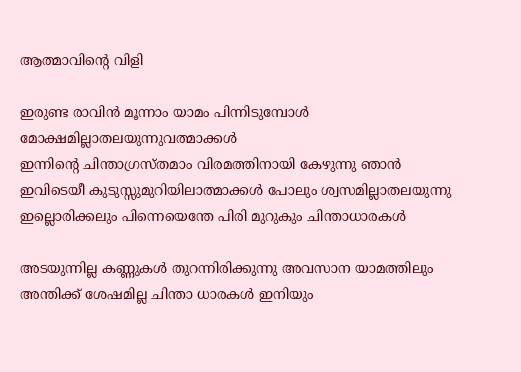ആത്മാവിന്റെ വിളി

ഇരുണ്ട രാവിന്‍ മൂന്നാം യാമം പിന്നിടുമ്പോള്‍ മോക്ഷമില്ലാതലയുന്നുവത്മാക്കള്‍
ഇന്നിന്‍റെ ചിന്താഗ്രസ്തമാം വിരമത്തിനായി കേഴുന്നു ഞാന്‍‌
ഇവിടെയീ കുടുസ്സുമുറിയിലാത്മാക്കള്‍ പോലും ശ്വസമില്ലാതലയുന്നു
ഇല്ലൊരിക്കലും പിന്നെയെന്തേ പിരി മുറുകും ചിന്താധാരകള്‍

അടയുന്നില്ല കണ്ണുകള്‍ തുറന്നിരിക്കുന്നു അവസാന യാമത്തിലും
അന്തിക്ക്‌ ശേഷമില്ല ചിന്താ ധാരകള്‍ ഇനിയും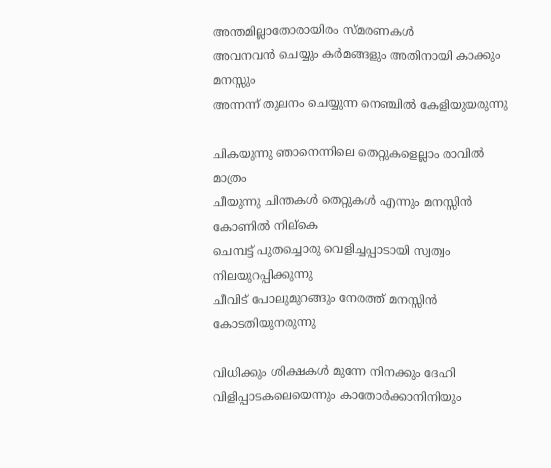അന്തമില്ലാതോരായിരം സ്മരണകള്‍
അവനവന്‍ ചെയ്യും കര്‍മങ്ങളും അതിനായി കാക്കും മനസ്സും
അന്നന്ന് തുലനം ചെയ്യുന്ന നെഞ്ചില്‍ കേളിയുയരുന്നു

ചികയുന്നു ഞാനെന്നിലെ തെറ്റുകളെല്ലാം രാവില്‍ മാത്രം
ചീയുന്നു ചിന്തകള്‍ തെറ്റുകള്‍ എന്നും മനസ്സിന്‍ കോണില്‍ നില്കെ
ചെമ്പട്ട് പുതച്ചൊരു വെളിച്ചപ്പാടായി സ്വത്വം നിലയുറപ്പിക്കുന്നു
ചീവിട് പോലുമുറങ്ങും നേരത്ത് മനസ്സിന്‍ കോടതിയുനരുന്നു

വിധിക്കും ശിക്ഷകള്‍ മുന്നേ നിനക്കും ദേഹി
വിളിപ്പാടകലെയെന്നും കാതോര്‍ക്കാനിനിയും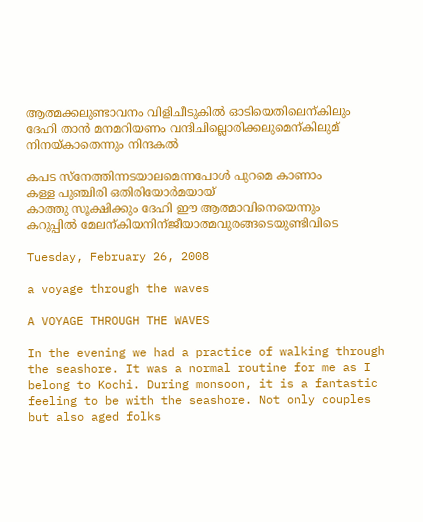ആത്മക്കലുണ്ടാവനം വിളിചീടുകില്‍ ഓടിയെതിലെന്കിലും ദേഹി താന്‍ മനമറിയണം വന്ദിചില്ലൊരിക്കലുമെന്കിലുമ് നിനയ്കാതെന്നും നിന്ദകല്‍

കപട സ്നേത്തിന്നടയാലമെന്നപോള്‍ പുറമെ കാണാം
കള്ള പുഞ്ചിരി ഒതിരിയോര്‍മയായ്
കാത്തു സൂക്ഷിക്കും ദേഹി ഈ ആത്മാവിനെയെന്നും
കറുപ്പില്‍ മേലന്കിയനിന്ജീയാത്മവുരങ്ങടെയുണ്ടിവിടെ

Tuesday, February 26, 2008

a voyage through the waves

A VOYAGE THROUGH THE WAVES

In the evening we had a practice of walking through the seashore. It was a normal routine for me as I belong to Kochi. During monsoon, it is a fantastic feeling to be with the seashore. Not only couples but also aged folks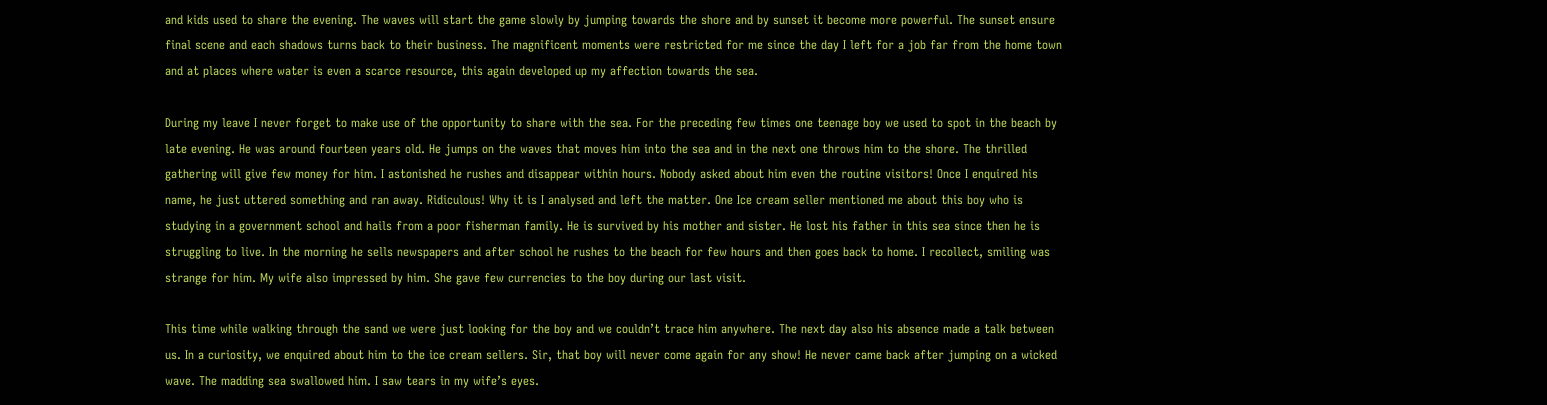and kids used to share the evening. The waves will start the game slowly by jumping towards the shore and by sunset it become more powerful. The sunset ensure final scene and each shadows turns back to their business. The magnificent moments were restricted for me since the day I left for a job far from the home town and at places where water is even a scarce resource, this again developed up my affection towards the sea.

During my leave I never forget to make use of the opportunity to share with the sea. For the preceding few times one teenage boy we used to spot in the beach by late evening. He was around fourteen years old. He jumps on the waves that moves him into the sea and in the next one throws him to the shore. The thrilled gathering will give few money for him. I astonished he rushes and disappear within hours. Nobody asked about him even the routine visitors! Once I enquired his name, he just uttered something and ran away. Ridiculous! Why it is I analysed and left the matter. One Ice cream seller mentioned me about this boy who is studying in a government school and hails from a poor fisherman family. He is survived by his mother and sister. He lost his father in this sea since then he is struggling to live. In the morning he sells newspapers and after school he rushes to the beach for few hours and then goes back to home. I recollect, smiling was strange for him. My wife also impressed by him. She gave few currencies to the boy during our last visit.

This time while walking through the sand we were just looking for the boy and we couldn’t trace him anywhere. The next day also his absence made a talk between us. In a curiosity, we enquired about him to the ice cream sellers. Sir, that boy will never come again for any show! He never came back after jumping on a wicked wave. The madding sea swallowed him. I saw tears in my wife’s eyes.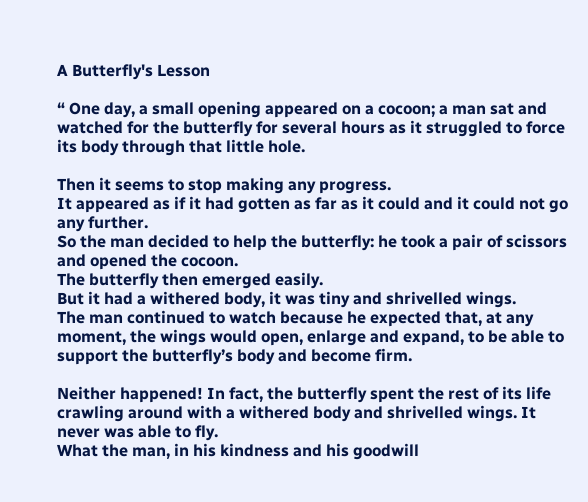A Butterfly's Lesson

“ One day, a small opening appeared on a cocoon; a man sat and watched for the butterfly for several hours as it struggled to force its body through that little hole.

Then it seems to stop making any progress.
It appeared as if it had gotten as far as it could and it could not go any further.
So the man decided to help the butterfly: he took a pair of scissors and opened the cocoon.
The butterfly then emerged easily.
But it had a withered body, it was tiny and shrivelled wings.
The man continued to watch because he expected that, at any moment, the wings would open, enlarge and expand, to be able to support the butterfly’s body and become firm.

Neither happened! In fact, the butterfly spent the rest of its life crawling around with a withered body and shrivelled wings. It never was able to fly.
What the man, in his kindness and his goodwill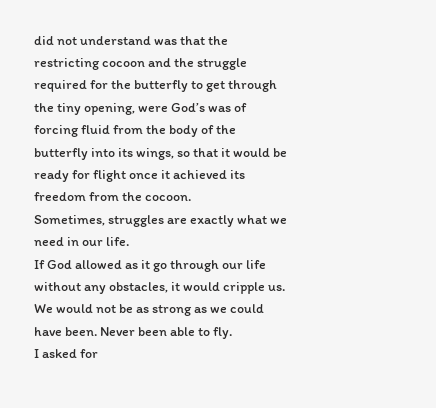did not understand was that the restricting cocoon and the struggle required for the butterfly to get through the tiny opening, were God’s was of forcing fluid from the body of the butterfly into its wings, so that it would be ready for flight once it achieved its freedom from the cocoon.
Sometimes, struggles are exactly what we need in our life.
If God allowed as it go through our life without any obstacles, it would cripple us. We would not be as strong as we could have been. Never been able to fly.
I asked for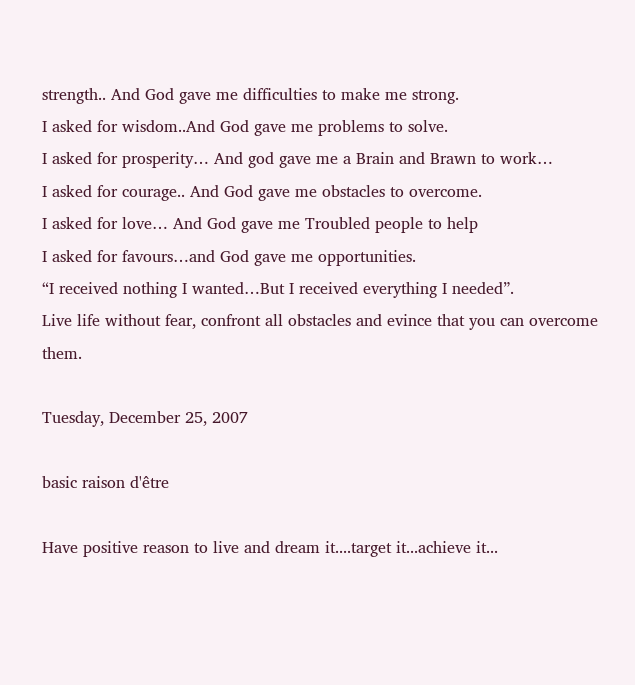strength.. And God gave me difficulties to make me strong.
I asked for wisdom..And God gave me problems to solve.
I asked for prosperity… And god gave me a Brain and Brawn to work…
I asked for courage.. And God gave me obstacles to overcome.
I asked for love… And God gave me Troubled people to help
I asked for favours…and God gave me opportunities.
“I received nothing I wanted…But I received everything I needed”.
Live life without fear, confront all obstacles and evince that you can overcome them.

Tuesday, December 25, 2007

basic raison d'être

Have positive reason to live and dream it....target it...achieve it...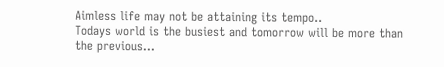Aimless life may not be attaining its tempo..
Todays world is the busiest and tomorrow will be more than the previous...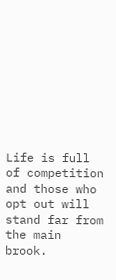Life is full of competition and those who opt out will stand far from the main brook.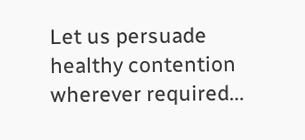Let us persuade healthy contention wherever required...